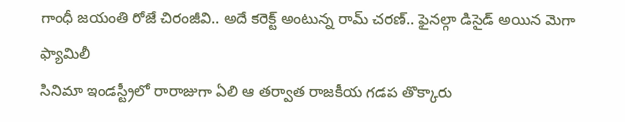గాంధీ జయంతి రోజే చిరంజీవి.. అదే కరెక్ట్ అంటున్న రామ్ చరణ్.. ఫైనల్గా డిసైడ్ అయిన మెగా ఫ్యామిలీ
సినిమా ఇండస్ట్రీలో రారాజుగా ఏలి ఆ తర్వాత రాజకీయ గడప తొక్కారు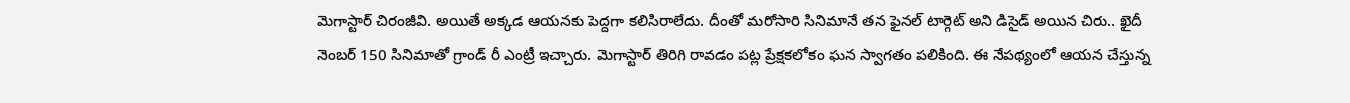మెగాస్టార్ చిరంజీవి. అయితే అక్కడ ఆయనకు పెద్దగా కలిసిరాలేదు. దీంతో మరోసారి సినిమానే తన ఫైనల్ టార్గెట్ అని డిసైడ్ అయిన చిరు.. ఖైదీ నెంబర్ 150 సినిమాతో గ్రాండ్ రీ ఎంట్రీ ఇచ్చారు. మెగాస్టార్ తిరిగి రావడం పట్ల ప్రేక్షకలోకం ఘన స్వాగతం పలికింది. ఈ నేపథ్యంలో ఆయన చేస్తున్న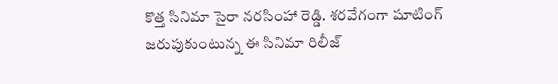కొత్త సినిమా సైరా నరసింహా రెడ్డి. శరవేగంగా షూటింగ్ జరుపుకుంటున్న ఈ సినిమా రిలీజ్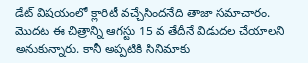డేట్ విషయంలో క్లారిటీ వచ్చేసిందనేది తాజా సమాచారం.
మొదట ఈ చిత్రాన్ని ఆగస్టు 15 వ తేదీనే విడుదల చేయాలని అనుకున్నారు. కానీ అప్పటికి సినిమాకు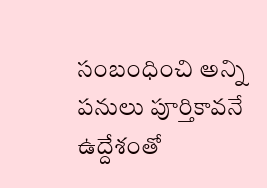సంబంధించి అన్ని పనులు పూర్తికావనే ఉద్దేశంతో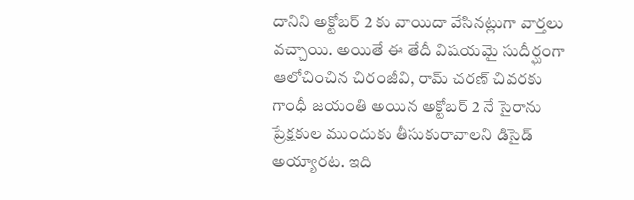దానిని అక్టోబర్ 2 కు వాయిదా వేసినట్లుగా వార్తలు వచ్చాయి. అయితే ఈ తేదీ విషయమై సుదీర్ఘంగా ఆలోచించిన చిరంజీవి, రామ్ చరణ్ చివరకు గాంధీ జయంతి అయిన అక్టోబర్ 2 నే సైరాను ప్రేక్షకుల ముందుకు తీసుకురావాలని డిసైడ్ అయ్యారట. ఇది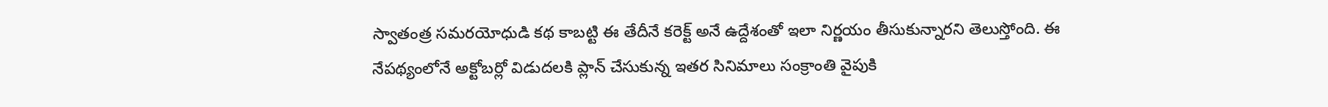స్వాతంత్ర సమరయోధుడి కథ కాబట్టి ఈ తేదీనే కరెక్ట్ అనే ఉద్దేశంతో ఇలా నిర్ణయం తీసుకున్నారని తెలుస్తోంది. ఈ నేపథ్యంలోనే అక్టోబర్లో విడుదలకి ప్లాన్ చేసుకున్న ఇతర సినిమాలు సంక్రాంతి వైపుకి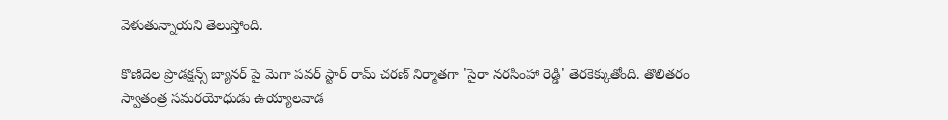వెళుతున్నాయని తెలుస్తోంది.

కొణిదెల ప్రొడక్షన్స్ బ్యానర్ పై మెగా పవర్ స్టార్ రామ్ చరణ్ నిర్మాతగా 'సైరా నరసింహా రెడ్డి' తెరకెక్కుతోంది. తొలితరం స్వాతంత్ర సమరయోధుడు ఉయ్యాలవాడ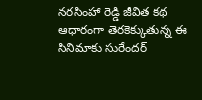నరసింహా రెడ్డి జీవిత కథ ఆధారంగా తెరకెక్కుతున్న ఈ సినిమాకు సురేందర్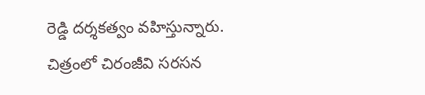రెడ్డి దర్శకత్వం వహిస్తున్నారు. చిత్రంలో చిరంజీవి సరసన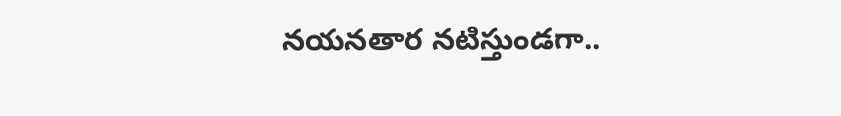నయనతార నటిస్తుండగా..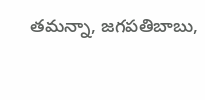తమన్నా, జగపతిబాబు,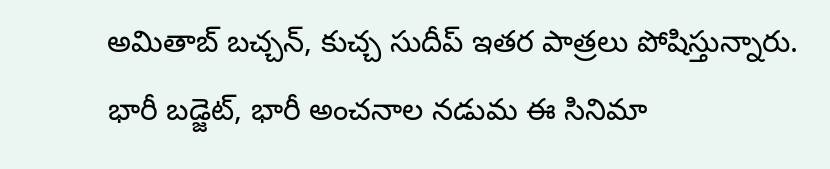అమితాబ్ బచ్చన్, కుచ్చ సుదీప్ ఇతర పాత్రలు పోషిస్తున్నారు. భారీ బడ్జెట్, భారీ అంచనాల నడుమ ఈ సినిమా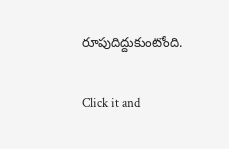రూపుదిద్దుకుంటోంది.


Click it and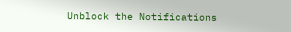Unblock the Notifications